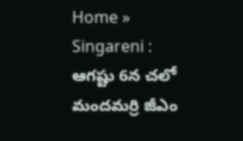Home » Singareni : ఆగష్టు 6న చలో మందమర్రి జీఎం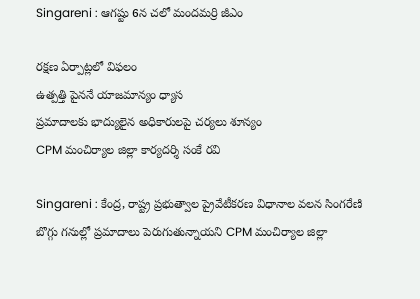Singareni : ఆగష్టు 6న చలో మందమర్రి జీఎం

రక్షణ ఏర్పాట్లలో విఫలం
ఉత్పత్తి పైననే యాజమాన్యం ధ్యాస
ప్రమాదాలకు భాద్యులైన అధికారులపై చర్యలు శూన్యం
CPM మంచిర్యాల జిల్లా కార్యదర్శి సంకే రవి

Singareni : కేంద్ర, రాష్ట్ర ప్రభుత్వాల ప్రైవేటీకరణ విధానాల వలన సింగరేణి బొగ్గు గనుల్లో ప్రమాదాలు పెరుగుతున్నాయని CPM మంచిర్యాల జిల్లా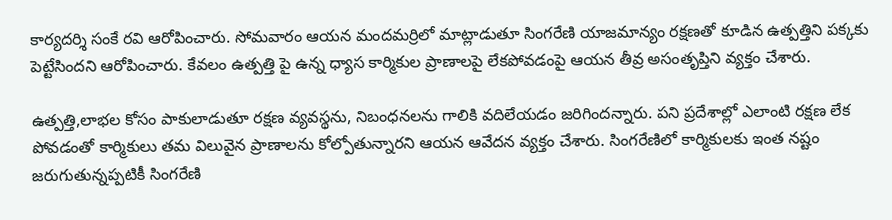కార్యదర్శి సంకే రవి ఆరోపించారు. సోమవారం ఆయన మందమర్రిలో మాట్లాడుతూ సింగరేణి యాజమాన్యం రక్షణతో కూడిన ఉత్పత్తిని పక్కకు పెట్టేసిందని ఆరోపించారు. కేవలం ఉత్పత్తి పై ఉన్న ధ్యాస కార్మికుల ప్రాణాలపై లేకపోవడంపై ఆయన తీవ్ర అసంతృప్తిని వ్యక్తం చేశారు.

ఉత్పత్తి,లాభల కోసం పాకులాడుతూ రక్షణ వ్యవస్థను, నిబంధనలను గాలికి వదిలేయడం జరిగిందన్నారు. పని ప్రదేశాల్లో ఎలాంటి రక్షణ లేక పోవడంతో కార్మికులు తమ విలువైన ప్రాణాలను కోల్పోతున్నారని ఆయన ఆవేదన వ్యక్తం చేశారు. సింగరేణిలో కార్మికులకు ఇంత నష్టం జరుగుతున్నప్పటికీ సింగరేణి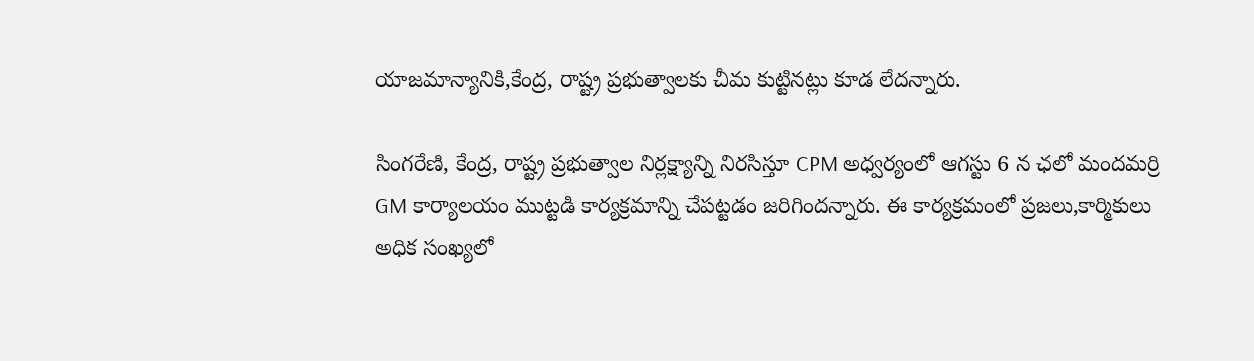యాజమాన్యానికి,కేంద్ర, రాష్ట్ర ప్రభుత్వాలకు చీమ కుట్టినట్లు కూడ లేదన్నారు.

సింగరేణి, కేంద్ర, రాష్ట్ర ప్రభుత్వాల నిర్లక్ష్యాన్ని నిరసిస్తూ CPM అధ్వర్యంలో ఆగస్టు 6 న ఛలో మందమర్రి GM కార్యాలయం ముట్టడి కార్యక్రమాన్ని చేపట్టడం జరిగిందన్నారు. ఈ కార్యక్రమంలో ప్రజలు,కార్మికులు అధిక సంఖ్యలో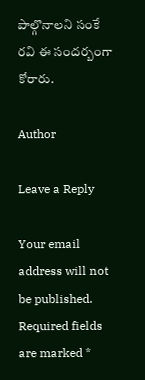పాల్గొనాలని సంకే రవి ఈ సందర్బంగా కోరారు.

Author

Leave a Reply

Your email address will not be published. Required fields are marked *